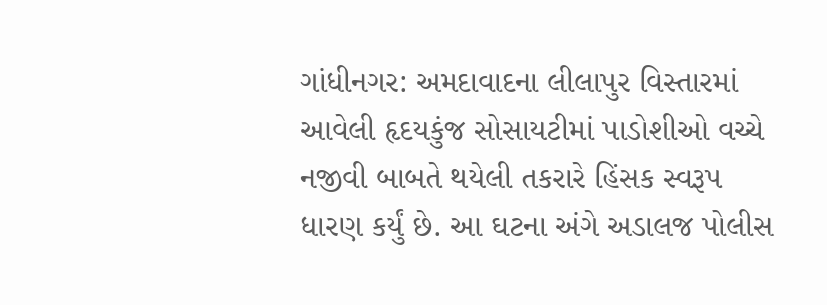ગાંધીનગર: અમદાવાદના લીલાપુર વિસ્તારમાં આવેલી હૃદયકુંજ સોસાયટીમાં પાડોશીઓ વચ્ચે નજીવી બાબતે થયેલી તકરારે હિંસક સ્વરૂપ ધારણ કર્યું છે. આ ઘટના અંગે અડાલજ પોલીસ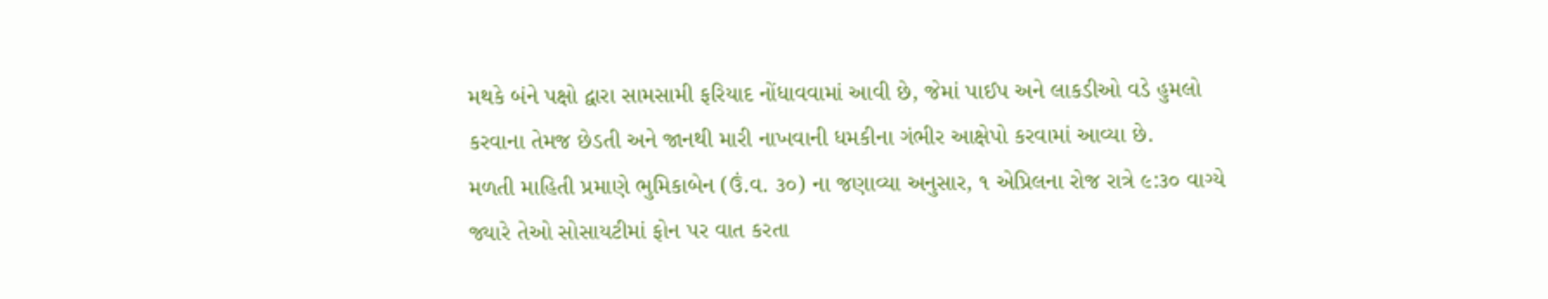મથકે બંને પક્ષો દ્વારા સામસામી ફરિયાદ નોંધાવવામાં આવી છે, જેમાં પાઈપ અને લાકડીઓ વડે હુમલો કરવાના તેમજ છેડતી અને જાનથી મારી નાખવાની ધમકીના ગંભીર આક્ષેપો કરવામાં આવ્યા છે.
મળતી માહિતી પ્રમાણે ભુમિકાબેન (ઉં.વ. ૩૦) ના જણાવ્યા અનુસાર, ૧ એપ્રિલના રોજ રાત્રે ૯:૩૦ વાગ્યે જ્યારે તેઓ સોસાયટીમાં ફોન પર વાત કરતા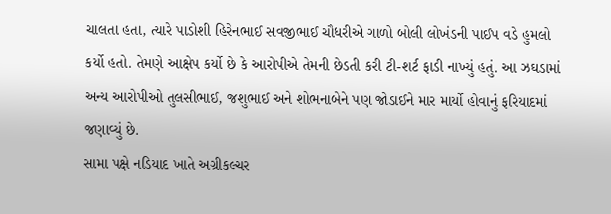ચાલતા હતા, ત્યારે પાડોશી હિરેનભાઈ સવજીભાઈ ચૌધરીએ ગાળો બોલી લોખંડની પાઈપ વડે હુમલો કર્યો હતો. તેમણે આક્ષેપ કર્યો છે કે આરોપીએ તેમની છેડતી કરી ટી-શર્ટ ફાડી નાખ્યું હતું. આ ઝઘડામાં અન્ય આરોપીઓ તુલસીભાઈ, જશુભાઈ અને શોભનાબેને પણ જોડાઈને માર માર્યો હોવાનું ફરિયાદમાં જણાવ્યું છે.
સામા પક્ષે નડિયાદ ખાતે અગ્રીકલ્ચર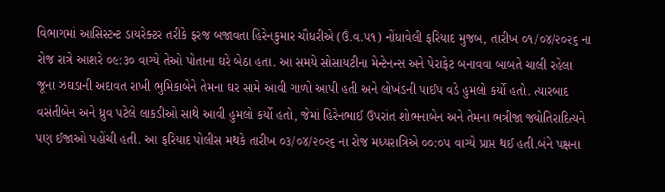વિભાગમાં આસિસ્ટન્ટ ડાયરેક્ટર તરીકે ફરજ બજાવતા હિરેનકુમાર ચૌધરીએ (ઉં.વ.૫૧) નોંધાવેલી ફરિયાદ મુજબ, તારીખ ૦૧/૦૪/૨૦૨૬ ના રોજ રાત્રે આશરે ૦૯:૩૦ વાગ્યે તેઓ પોતાના ઘરે બેઠા હતા. આ સમયે સોસાયટીના મેન્ટેનન્સ અને પેરાફેટ બનાવવા બાબતે ચાલી રહેલા જૂના ઝઘડાની અદાવત રાખી ભુમિકાબેને તેમના ઘર સામે આવી ગાળો આપી હતી અને લોખંડની પાઈપ વડે હુમલો કર્યો હતો. ત્યારબાદ વસંતીબેન અને ધ્રુવ પટેલે લાકડીઓ સાથે આવી હુમલો કર્યો હતો, જેમાં હિરેનભાઈ ઉપરાંત શોભનાબેન અને તેમના ભત્રીજા જ્યોતિરાદિત્યને પણ ઈજાઓ પહોંચી હતી. આ ફરિયાદ પોલીસ મથકે તારીખ ૦૩/૦૪/૨૦૨૬ ના રોજ મધ્યરાત્રિએ ૦૦:૦૫ વાગ્યે પ્રાપ્ત થઈ હતી.બંને પક્ષના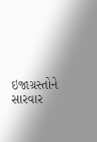ઇજાગ્રસ્તોને સારવાર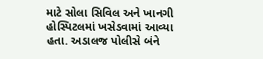માટે સોલા સિવિલ અને ખાનગી હોસ્પિટલમાં ખસેડવામાં આવ્યા હતા. અડાલજ પોલીસે બંને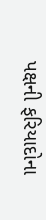પક્ષની ફરિયાદોના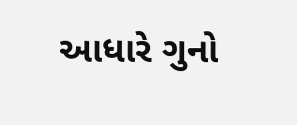આધારે ગુનો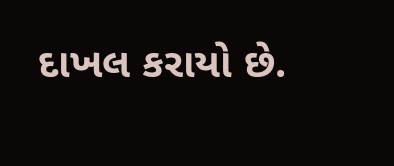દાખલ કરાયો છે.